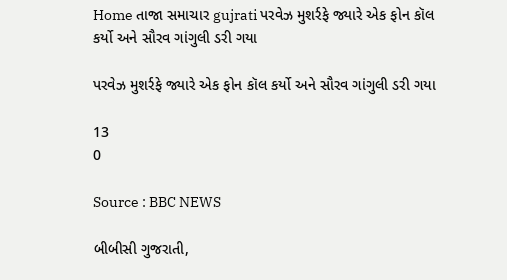Home તાજા સમાચાર gujrati પરવેઝ મુશર્રફે જ્યારે એક ફોન કૉલ કર્યો અને સૌરવ ગાંગુલી ડરી ગયા

પરવેઝ મુશર્રફે જ્યારે એક ફોન કૉલ કર્યો અને સૌરવ ગાંગુલી ડરી ગયા

13
0

Source : BBC NEWS

બીબીસી ગુજરાતી,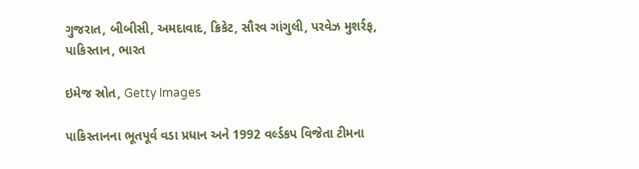ગુજરાત, બીબીસી, અમદાવાદ, ક્રિકેટ, સૌરવ ગાંગુલી, પરવેઝ મુશર્રફ, પાકિસ્તાન, ભારત

ઇમેજ સ્રોત, Getty Images

પાકિસ્તાનના ભૂતપૂર્વ વડા પ્રધાન અને 1992 વર્લ્ડકપ વિજેતા ટીમના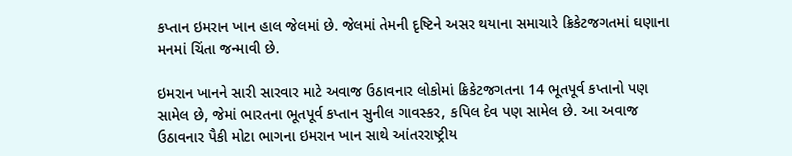કપ્તાન ઇમરાન ખાન હાલ જેલમાં છે. જેલમાં તેમની દૃષ્ટિને અસર થયાના સમાચારે ક્રિકેટજગતમાં ઘણાના મનમાં ચિંતા જન્માવી છે.

ઇમરાન ખાનને સારી સારવાર માટે અવાજ ઉઠાવનાર લોકોમાં ક્રિકેટજગતના 14 ભૂતપૂર્વ કપ્તાનો પણ સામેલ છે, જેમાં ભારતના ભૂતપૂર્વ કપ્તાન સુનીલ ગાવસ્કર, કપિલ દેવ પણ સામેલ છે. આ અવાજ ઉઠાવનાર પૈકી મોટા ભાગના ઇમરાન ખાન સાથે આંતરરાષ્ટ્રીય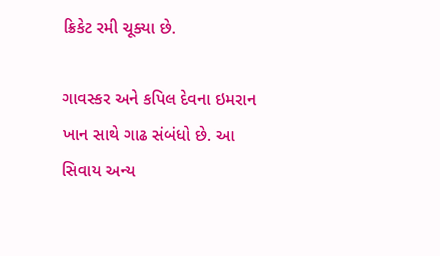ક્રિકેટ રમી ચૂક્યા છે.

ગાવસ્કર અને કપિલ દેવના ઇમરાન ખાન સાથે ગાઢ સંબંધો છે. આ સિવાય અન્ય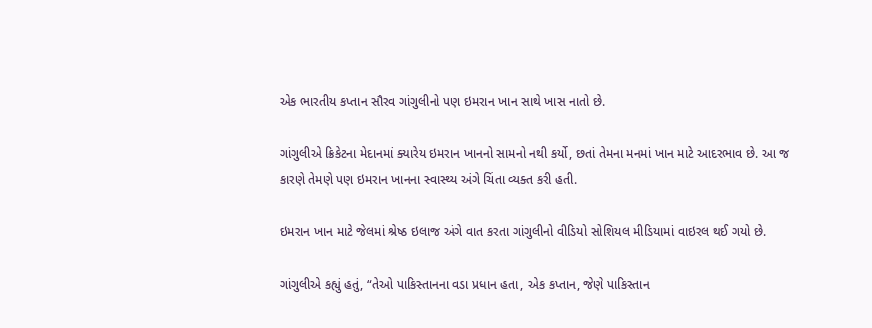એક ભારતીય કપ્તાન સૌરવ ગાંગુલીનો પણ ઇમરાન ખાન સાથે ખાસ નાતો છે.

ગાંગુલીએ ક્રિકેટના મેદાનમાં ક્યારેય ઇમરાન ખાનનો સામનો નથી કર્યો, છતાં તેમના મનમાં ખાન માટે આદરભાવ છે. આ જ કારણે તેમણે પણ ઇમરાન ખાનના સ્વાસ્થ્ય અંગે ચિંતા વ્યક્ત કરી હતી.

ઇમરાન ખાન માટે જેલમાં શ્રેષ્ઠ ઇલાજ અંગે વાત કરતા ગાંગુલીનો વીડિયો સોશિયલ મીડિયામાં વાઇરલ થઈ ગયો છે.

ગાંગુલીએ કહ્યું હતું, “તેઓ પાકિસ્તાનના વડા પ્રધાન હતા, એક કપ્તાન, જેણે પાકિસ્તાન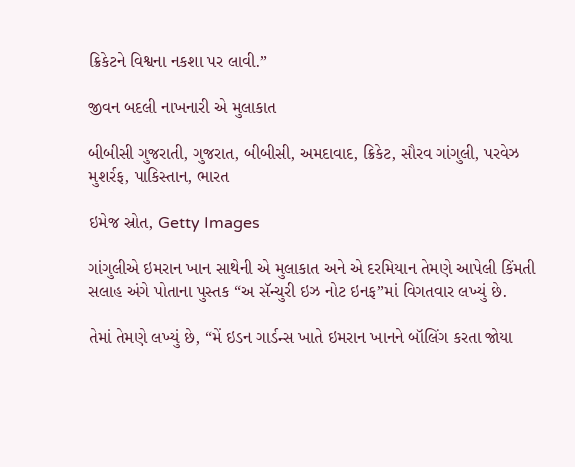ક્રિકેટને વિશ્વના નકશા પર લાવી.”

જીવન બદલી નાખનારી એ મુલાકાત

બીબીસી ગુજરાતી, ગુજરાત, બીબીસી, અમદાવાદ, ક્રિકેટ, સૌરવ ગાંગુલી, પરવેઝ મુશર્રફ, પાકિસ્તાન, ભારત

ઇમેજ સ્રોત, Getty Images

ગાંગુલીએ ઇમરાન ખાન સાથેની એ મુલાકાત અને એ દરમિયાન તેમણે આપેલી કિંમતી સલાહ અંગે પોતાના પુસ્તક “અ સૅન્ચુરી ઇઝ નોટ ઇનફ”માં વિગતવાર લખ્યું છે.

તેમાં તેમણે લખ્યું છે, “મેં ઇડન ગાર્ડન્સ ખાતે ઇમરાન ખાનને બૉલિંગ કરતા જોયા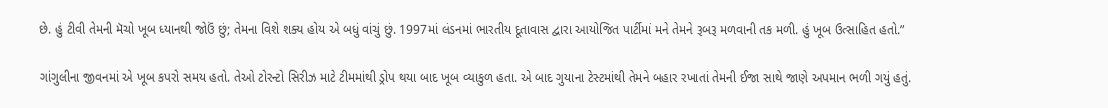છે. હું ટીવી તેમની મૅચો ખૂબ ધ્યાનથી જોઉં છું; તેમના વિશે શક્ય હોય એ બધું વાંચું છું. 1997માં લંડનમાં ભારતીય દૂતાવાસ દ્વારા આયોજિત પાર્ટીમાં મને તેમને રૂબરૂ મળવાની તક મળી. હું ખૂબ ઉત્સાહિત હતો.”

ગાંગુલીના જીવનમાં એ ખૂબ કપરો સમય હતો. તેઓ ટોરન્ટો સિરીઝ માટે ટીમમાંથી ડ્રોપ થયા બાદ ખૂબ વ્યાકુળ હતા. એ બાદ ગુયાના ટેસ્ટમાંથી તેમને બહાર રખાતાં તેમની ઈજા સાથે જાણે અપમાન ભળી ગયું હતું.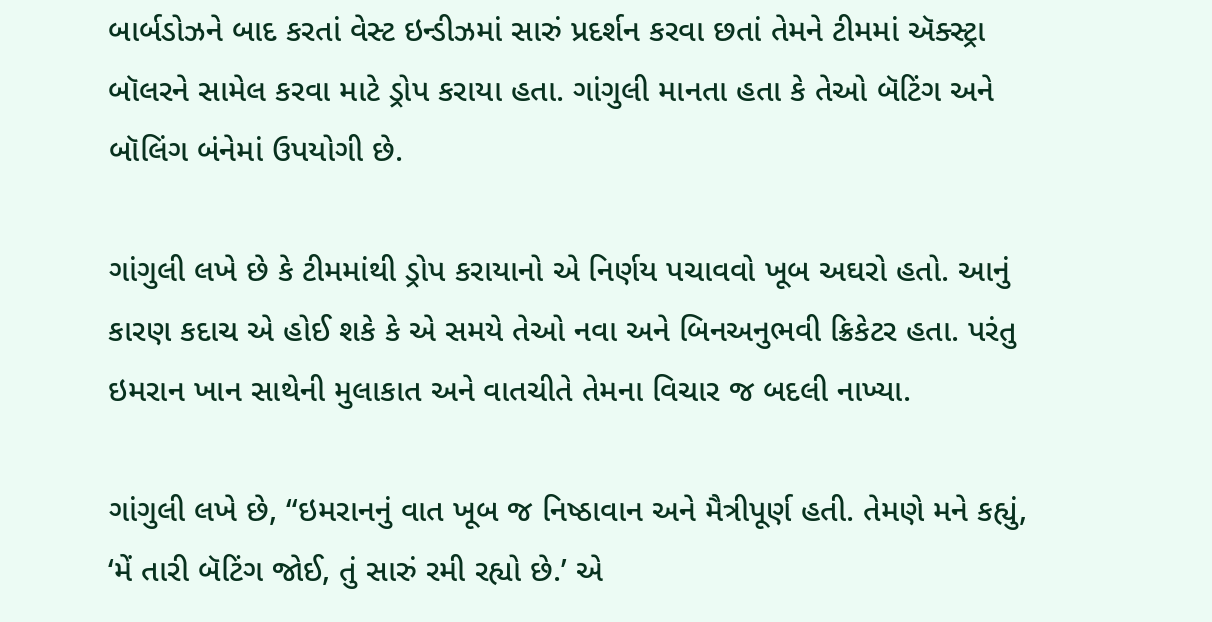બાર્બડોઝને બાદ કરતાં વેસ્ટ ઇન્ડીઝમાં સારું પ્રદર્શન કરવા છતાં તેમને ટીમમાં ઍક્સ્ટ્રા બૉલરને સામેલ કરવા માટે ડ્રોપ કરાયા હતા. ગાંગુલી માનતા હતા કે તેઓ બૅટિંગ અને બૉલિંગ બંનેમાં ઉપયોગી છે.

ગાંગુલી લખે છે કે ટીમમાંથી ડ્રોપ કરાયાનો એ નિર્ણય પચાવવો ખૂબ અઘરો હતો. આનું કારણ કદાચ એ હોઈ શકે કે એ સમયે તેઓ નવા અને બિનઅનુભવી ક્રિકેટર હતા. પરંતુ ઇમરાન ખાન સાથેની મુલાકાત અને વાતચીતે તેમના વિચાર જ બદલી નાખ્યા.

ગાંગુલી લખે છે, “ઇમરાનનું વાત ખૂબ જ નિષ્ઠાવાન અને મૈત્રીપૂર્ણ હતી. તેમણે મને કહ્યું, ‘મેં તારી બૅટિંગ જોઈ, તું સારું રમી રહ્યો છે.’ એ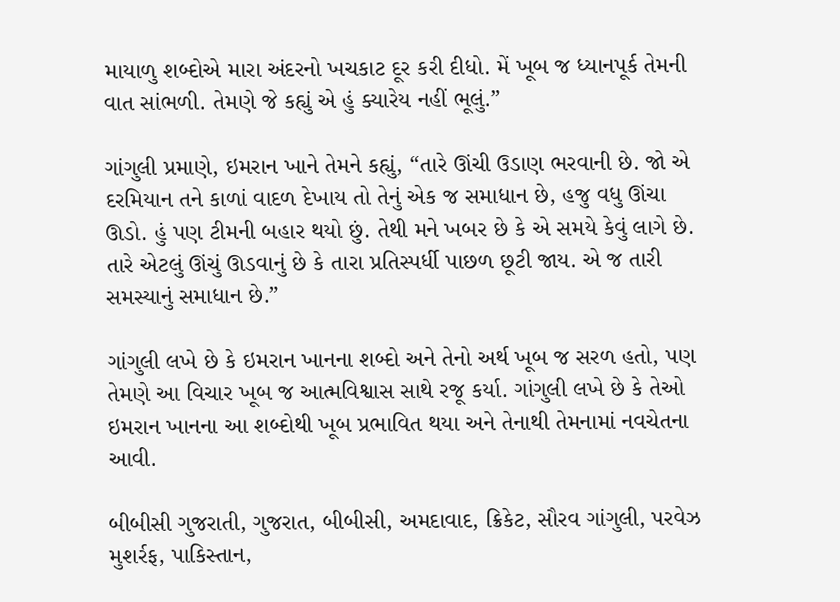માયાળુ શબ્દોએ મારા અંદરનો ખચકાટ દૂર કરી દીધો. મેં ખૂબ જ ધ્યાનપૂર્ક તેમની વાત સાંભળી. તેમણે જે કહ્યું એ હું ક્યારેય નહીં ભૂલું.”

ગાંગુલી પ્રમાણે, ઇમરાન ખાને તેમને કહ્યું, “તારે ઊંચી ઉડાણ ભરવાની છે. જો એ દરમિયાન તને કાળાં વાદળ દેખાય તો તેનું એક જ સમાધાન છે, હજુ વધુ ઊંચા ઊડો. હું પણ ટીમની બહાર થયો છું. તેથી મને ખબર છે કે એ સમયે કેવું લાગે છે. તારે એટલું ઊંચું ઊડવાનું છે કે તારા પ્રતિસ્પર્ધી પાછળ છૂટી જાય. એ જ તારી સમસ્યાનું સમાધાન છે.”

ગાંગુલી લખે છે કે ઇમરાન ખાનના શબ્દો અને તેનો અર્થ ખૂબ જ સરળ હતો, પણ તેમણે આ વિચાર ખૂબ જ આત્મવિશ્વાસ સાથે રજૂ કર્યા. ગાંગુલી લખે છે કે તેઓ ઇમરાન ખાનના આ શબ્દોથી ખૂબ પ્રભાવિત થયા અને તેનાથી તેમનામાં નવચેતના આવી.

બીબીસી ગુજરાતી, ગુજરાત, બીબીસી, અમદાવાદ, ક્રિકેટ, સૌરવ ગાંગુલી, પરવેઝ મુશર્રફ, પાકિસ્તાન,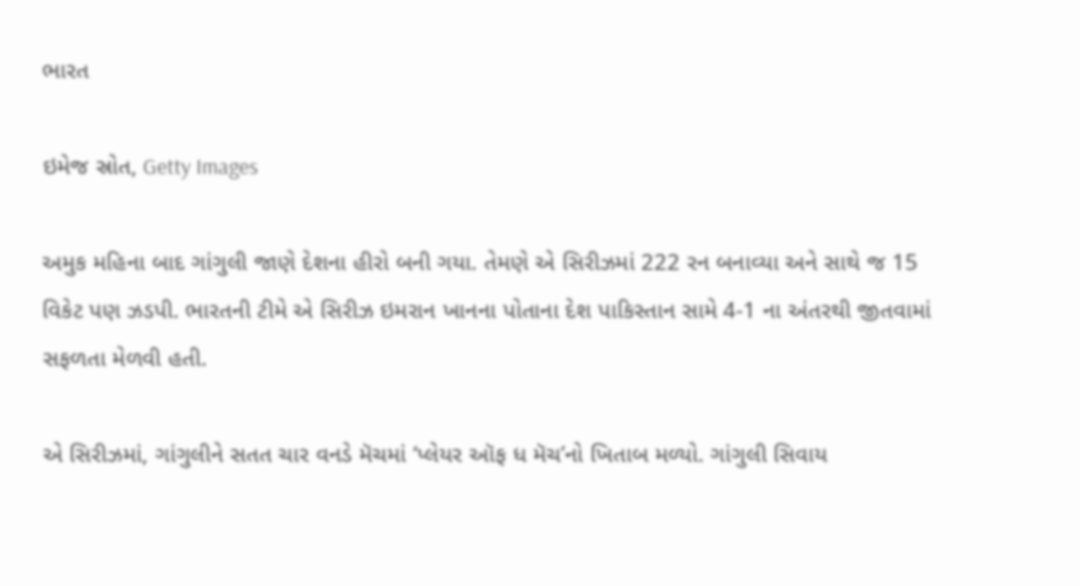ભારત

ઇમેજ સ્રોત, Getty Images

અમુક મહિના બાદ ગાંગુલી જાણે દેશના હીરો બની ગયા. તેમણે એ સિરીઝમાં 222 રન બનાવ્યા અને સાથે જ 15 વિકેટ પણ ઝડપી. ભારતની ટીમે એ સિરીઝ ઇમરાન ખાનના પોતાના દેશ પાકિસ્તાન સામે 4-1 ના અંતરથી જીતવામાં સફળતા મેળવી હતી.

એ સિરીઝમાં, ગાંગુલીને સતત ચાર વનડે મૅચમાં ‘પ્લેયર ઑફ ધ મૅચ’નો ખિતાબ મળ્યો. ગાંગુલી સિવાય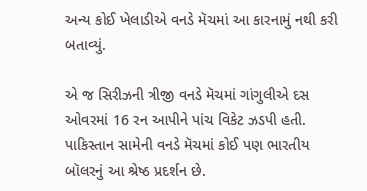અન્ય કોઈ ખેલાડીએ વનડે મૅચમાં આ કારનામું નથી કરી બતાવ્યું.

એ જ સિરીઝની ત્રીજી વનડે મૅચમાં ગાંગુલીએ દસ ઓવરમાં 16 રન આપીને પાંચ વિકેટ ઝડપી હતી. પાકિસ્તાન સામેની વનડે મૅચમાં કોઈ પણ ભારતીય બૉલરનું આ શ્રેષ્ઠ પ્રદર્શન છે.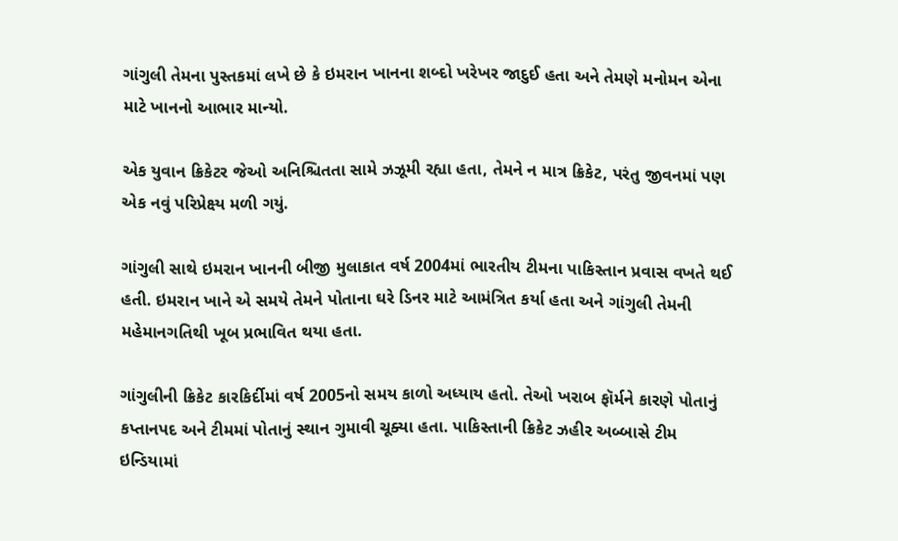ગાંગુલી તેમના પુસ્તકમાં લખે છે કે ઇમરાન ખાનના શબ્દો ખરેખર જાદુઈ હતા અને તેમણે મનોમન એના માટે ખાનનો આભાર માન્યો.

એક યુવાન ક્રિકેટર જેઓ અનિશ્ચિતતા સામે ઝઝૂમી રહ્યા હતા, તેમને ન માત્ર ક્રિકેટ, પરંતુ જીવનમાં પણ એક નવું પરિપ્રેક્ષ્ય મળી ગયું.

ગાંગુલી સાથે ઇમરાન ખાનની બીજી મુલાકાત વર્ષ 2004માં ભારતીય ટીમના પાકિસ્તાન પ્રવાસ વખતે થઈ હતી. ઇમરાન ખાને એ સમયે તેમને પોતાના ઘરે ડિનર માટે આમંત્રિત કર્યા હતા અને ગાંગુલી તેમની મહેમાનગતિથી ખૂબ પ્રભાવિત થયા હતા.

ગાંગુલીની ક્રિકેટ કારકિર્દીમાં વર્ષ 2005નો સમય કાળો અધ્યાય હતો. તેઓ ખરાબ ફૉર્મને કારણે પોતાનું કપ્તાનપદ અને ટીમમાં પોતાનું સ્થાન ગુમાવી ચૂક્યા હતા. પાકિસ્તાની ક્રિકેટ ઝહીર અબ્બાસે ટીમ ઇન્ડિયામાં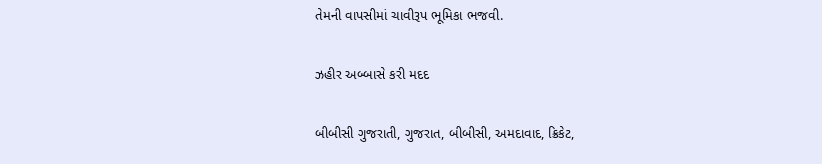તેમની વાપસીમાં ચાવીરૂપ ભૂમિકા ભજવી.

ઝહીર અબ્બાસે કરી મદદ

બીબીસી ગુજરાતી, ગુજરાત, બીબીસી, અમદાવાદ, ક્રિકેટ,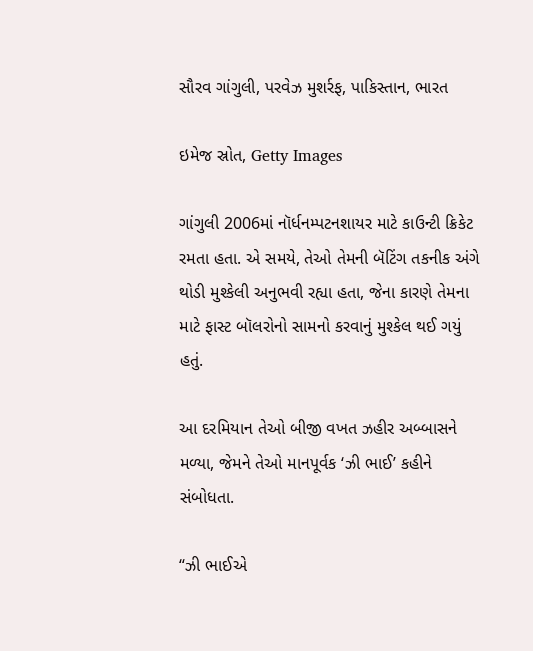સૌરવ ગાંગુલી, પરવેઝ મુશર્રફ, પાકિસ્તાન, ભારત

ઇમેજ સ્રોત, Getty Images

ગાંગુલી 2006માં નૉર્ધનમ્પટનશાયર માટે કાઉન્ટી ક્રિકેટ રમતા હતા. એ સમયે, તેઓ તેમની બૅટિંગ તકનીક અંગે થોડી મુશ્કેલી અનુભવી રહ્યા હતા, જેના કારણે તેમના માટે ફાસ્ટ બૉલરોનો સામનો કરવાનું મુશ્કેલ થઈ ગયું હતું.

આ દરમિયાન તેઓ બીજી વખત ઝહીર અબ્બાસને મળ્યા, જેમને તેઓ માનપૂર્વક ‘ઝી ભાઈ’ કહીને સંબોધતા.

“ઝી ભાઈએ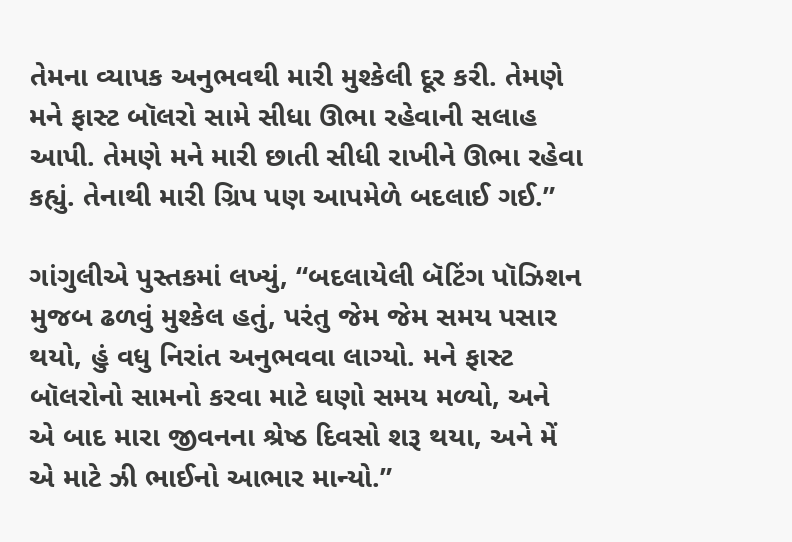તેમના વ્યાપક અનુભવથી મારી મુશ્કેલી દૂર કરી. તેમણે મને ફાસ્ટ બૉલરો સામે સીધા ઊભા રહેવાની સલાહ આપી. તેમણે મને મારી છાતી સીધી રાખીને ઊભા રહેવા કહ્યું. તેનાથી મારી ગ્રિપ પણ આપમેળે બદલાઈ ગઈ.”

ગાંગુલીએ પુસ્તકમાં લખ્યું, “બદલાયેલી બૅટિંગ પૉઝિશન મુજબ ઢળવું મુશ્કેલ હતું, પરંતુ જેમ જેમ સમય પસાર થયો, હું વધુ નિરાંત અનુભવવા લાગ્યો. મને ફાસ્ટ બૉલરોનો સામનો કરવા માટે ઘણો સમય મળ્યો, અને એ બાદ મારા જીવનના શ્રેષ્ઠ દિવસો શરૂ થયા, અને મેં એ માટે ઝી ભાઈનો આભાર માન્યો.”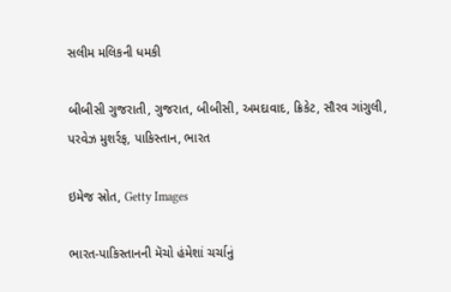સલીમ મલિકની ધમકી

બીબીસી ગુજરાતી, ગુજરાત, બીબીસી, અમદાવાદ, ક્રિકેટ, સૌરવ ગાંગુલી, પરવેઝ મુશર્રફ, પાકિસ્તાન, ભારત

ઇમેજ સ્રોત, Getty Images

ભારત-પાકિસ્તાનની મૅચો હંમેશાં ચર્ચાનું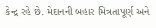કેન્દ્ર રહે છે. મેદાનની બહાર મિત્રતાપૂર્ણ અને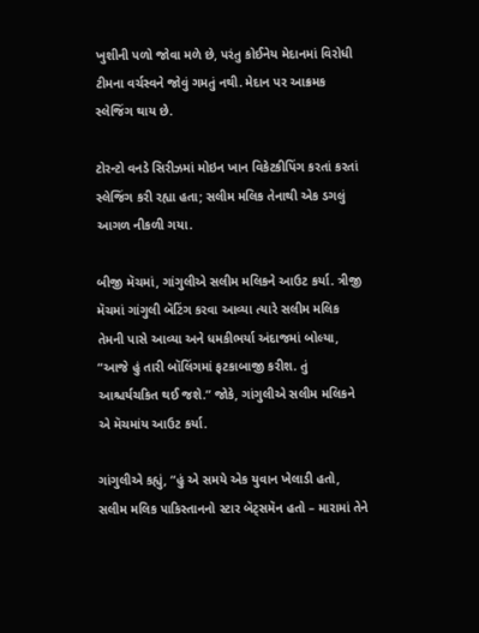ખુશીની પળો જોવા મળે છે, પરંતુ કોઈનેય મેદાનમાં વિરોધી ટીમના વર્ચસ્વને જોવું ગમતું નથી. મેદાન પર આક્રમક સ્લેજિંગ થાય છે.

ટોરન્ટો વનડે સિરીઝમાં મોઇન ખાન વિકેટકીપિંગ કરતાં કરતાં સ્લેજિંગ કરી રહ્યા હતા; સલીમ મલિક તેનાથી એક ડગલું આગળ નીકળી ગયા.

બીજી મૅચમાં, ગાંગુલીએ સલીમ મલિકને આઉટ કર્યા. ત્રીજી મૅચમાં ગાંગુલી બૅટિંગ કરવા આવ્યા ત્યારે સલીમ મલિક તેમની પાસે આવ્યા અને ધમકીભર્યા અંદાજમાં બોલ્યા, “આજે હું તારી બૉલિંગમાં ફટકાબાજી કરીશ. તું આશ્ચર્યચકિત થઈ જશે.” જોકે, ગાંગુલીએ સલીમ મલિકને એ મૅચમાંય આઉટ કર્યા.

ગાંગુલીએ કહ્યું, “હું એ સમયે એક યુવાન ખેલાડી હતો, સલીમ મલિક પાકિસ્તાનનો સ્ટાર બૅટ્સમૅન હતો – મારામાં તેને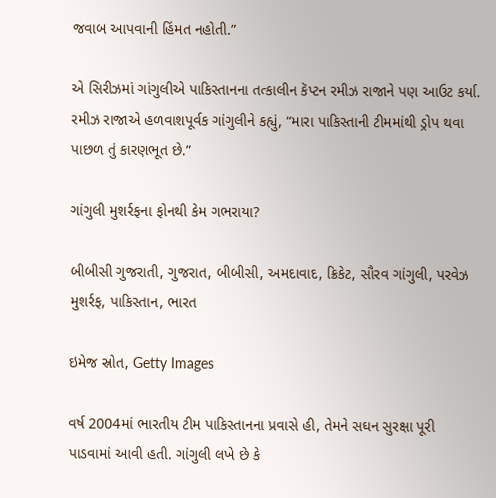જવાબ આપવાની હિંમત નહોતી.”

એ સિરીઝમાં ગાંગુલીએ પાકિસ્તાનના તત્કાલીન કૅપ્ટન રમીઝ રાજાને પણ આઉટ કર્યા. રમીઝ રાજાએ હળવાશપૂર્વક ગાંગુલીને કહ્યું, “મારા પાકિસ્તાની ટીમમાંથી ડ્રોપ થવા પાછળ તું કારણભૂત છે.”

ગાંગુલી મુશર્રફના ફોનથી કેમ ગભરાયા?

બીબીસી ગુજરાતી, ગુજરાત, બીબીસી, અમદાવાદ, ક્રિકેટ, સૌરવ ગાંગુલી, પરવેઝ મુશર્રફ, પાકિસ્તાન, ભારત

ઇમેજ સ્રોત, Getty Images

વર્ષ 2004માં ભારતીય ટીમ પાકિસ્તાનના પ્રવાસે હી, તેમને સઘન સુરક્ષા પૂરી પાડવામાં આવી હતી. ગાંગુલી લખે છે કે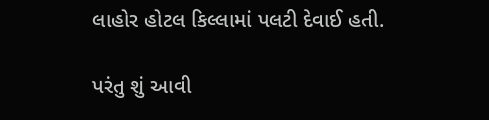લાહોર હોટલ કિલ્લામાં પલટી દેવાઈ હતી.

પરંતુ શું આવી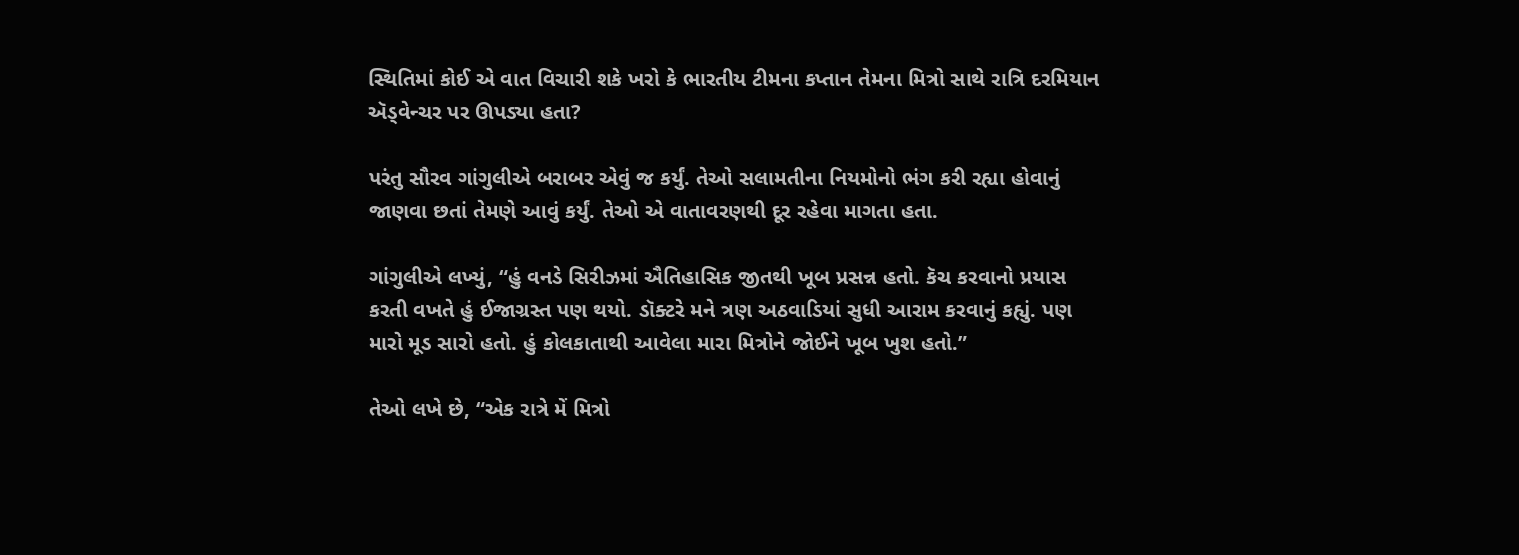સ્થિતિમાં કોઈ એ વાત વિચારી શકે ખરો કે ભારતીય ટીમના કપ્તાન તેમના મિત્રો સાથે રાત્રિ દરમિયાન ઍડ્વેન્ચર પર ઊપડ્યા હતા?

પરંતુ સૌરવ ગાંગુલીએ બરાબર એવું જ કર્યું. તેઓ સલામતીના નિયમોનો ભંગ કરી રહ્યા હોવાનું જાણવા છતાં તેમણે આવું કર્યું. તેઓ એ વાતાવરણથી દૂર રહેવા માગતા હતા.

ગાંગુલીએ લખ્યું, “હું વનડે સિરીઝમાં ઐતિહાસિક જીતથી ખૂબ પ્રસન્ન હતો. કૅચ કરવાનો પ્રયાસ કરતી વખતે હું ઈજાગ્રસ્ત પણ થયો. ડૉક્ટરે મને ત્રણ અઠવાડિયાં સુધી આરામ કરવાનું કહ્યું. પણ મારો મૂડ સારો હતો. હું કોલકાતાથી આવેલા મારા મિત્રોને જોઈને ખૂબ ખુશ હતો.”

તેઓ લખે છે, “એક રાત્રે મેં મિત્રો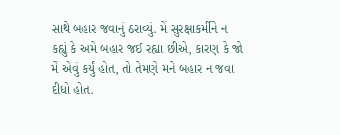સાથે બહાર જવાનું ઠરાવ્યું. મેં સુરક્ષાકર્મીને ન કહ્યું કે અમે બહાર જઈ રહ્યા છીએ, કારણ કે જો મેં એવું કર્યું હોત, તો તેમણે મને બહાર ન જવા દીધો હોત.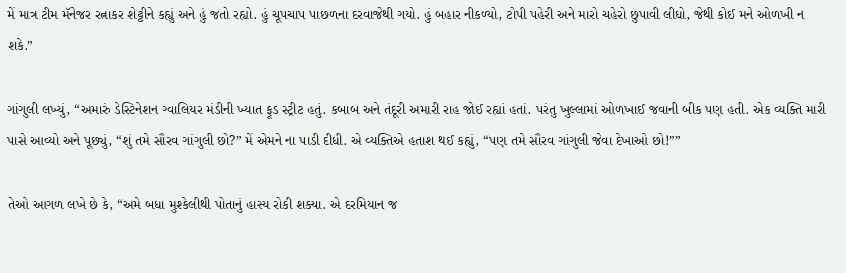મેં માત્ર ટીમ મૅનેજર રત્નાકર શેટ્ટીને કહ્યું અને હું જતો રહ્યો. હું ચૂપચાપ પાછળના દરવાજેથી ગયો. હું બહાર નીકળ્યો, ટોપી પહેરી અને મારો ચહેરો છુપાવી લીધો, જેથી કોઈ મને ઓળખી ન શકે.”

ગાંગુલી લખ્યું, “અમારું ડેસ્ટિનેશન ગ્વાલિયર મંડીની ખ્યાત ફૂડ સ્ટ્રીટ હતું. કબાબ અને તંદૂરી અમારી રાહ જોઈ રહ્યાં હતાં. પરંતુ ખુલ્લામાં ઓળખાઈ જવાની બીક પણ હતી. એક વ્યક્તિ મારી પાસે આવ્યો અને પૂછ્યું, “શું તમે સૌરવ ગાંગુલી છો?” મેં એમને ના પાડી દીધી. એ વ્યક્તિએ હતાશ થઈ કહ્યું, “પણ તમે સૌરવ ગાંગુલી જેવા દેખાઓ છો!””

તેઓ આગળ લખે છે કે, “અમે બધા મુશ્કેલીથી પોતાનું હાસ્ય રોકી શક્યા. એ દરમિયાન જ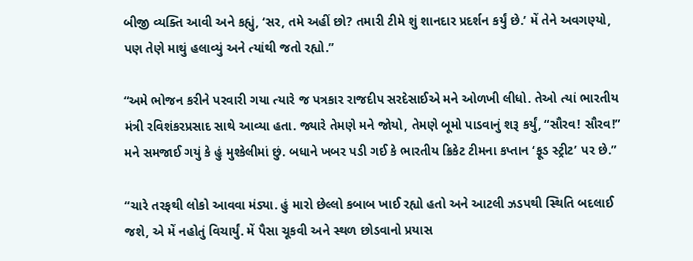બીજી વ્યક્તિ આવી અને કહ્યું, ‘સર, તમે અહીં છો? તમારી ટીમે શું શાનદાર પ્રદર્શન કર્યું છે.’ મેં તેને અવગણ્યો, પણ તેણે માથું હલાવ્યું અને ત્યાંથી જતો રહ્યો.”

“અમે ભોજન કરીને પરવારી ગયા ત્યારે જ પત્રકાર રાજદીપ સરદેસાઈએ મને ઓળખી લીધો. તેઓ ત્યાં ભારતીય મંત્રી રવિશંકરપ્રસાદ સાથે આવ્યા હતા. જ્યારે તેમણે મને જોયો, તેમણે બૂમો પાડવાનું શરૂ કર્યું, “સૌરવ! સૌરવ!” મને સમજાઈ ગયું કે હું મુશ્કેલીમાં છું. બધાને ખબર પડી ગઈ કે ભારતીય ક્રિકેટ ટીમના કપ્તાન ‘ફૂડ સ્ટ્રીટ’ પર છે.”

“ચારે તરફથી લોકો આવવા મંડ્યા. હું મારો છેલ્લો કબાબ ખાઈ રહ્યો હતો અને આટલી ઝડપથી સ્થિતિ બદલાઈ જશે, એ મેં નહોતું વિચાર્યું. મેં પૈસા ચૂકવી અને સ્થળ છોડવાનો પ્રયાસ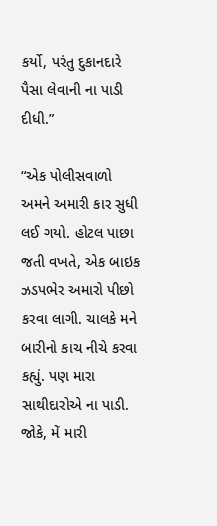કર્યો, પરંતુ દુકાનદારે પૈસા લેવાની ના પાડી દીધી.”

“એક પોલીસવાળો અમને અમારી કાર સુધી લઈ ગયો. હોટલ પાછા જતી વખતે, એક બાઇક ઝડપભેર અમારો પીછો કરવા લાગી. ચાલકે મને બારીનો કાચ નીચે કરવા કહ્યું. પણ મારા સાથીદારોએ ના પાડી. જોકે, મેં મારી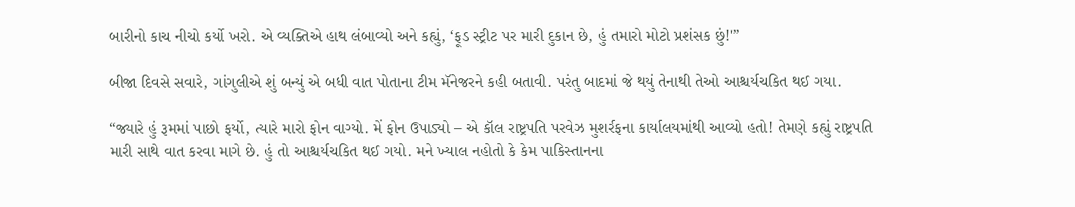બારીનો કાચ નીચો કર્યો ખરો. એ વ્યક્તિએ હાથ લંબાવ્યો અને કહ્યું, ‘ફૂડ સ્ટ્રીટ પર મારી દુકાન છે, હું તમારો મોટો પ્રશંસક છું!'”

બીજા દિવસે સવારે, ગાંગુલીએ શું બન્યું એ બધી વાત પોતાના ટીમ મૅનેજરને કહી બતાવી. પરંતુ બાદમાં જે થયું તેનાથી તેઓ આશ્ચર્યચકિત થઈ ગયા.

“જ્યારે હું રૂમમાં પાછો ફર્યો, ત્યારે મારો ફોન વાગ્યો. મેં ફોન ઉપાડ્યો – એ કૉલ રાષ્ટ્રપતિ પરવેઝ મુશર્રફના કાર્યાલયમાંથી આવ્યો હતો! તેમણે કહ્યું રાષ્ટ્રપતિ મારી સાથે વાત કરવા માગે છે. હું તો આશ્ચર્યચકિત થઈ ગયો. મને ખ્યાલ નહોતો કે કેમ પાકિસ્તાનના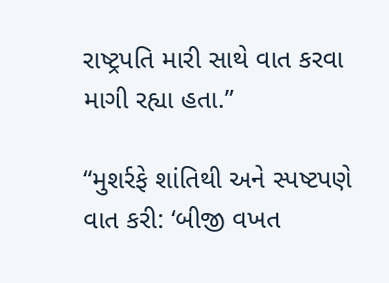રાષ્ટ્રપતિ મારી સાથે વાત કરવા માગી રહ્યા હતા.”

“મુશર્રફે શાંતિથી અને સ્પષ્ટપણે વાત કરી: ‘બીજી વખત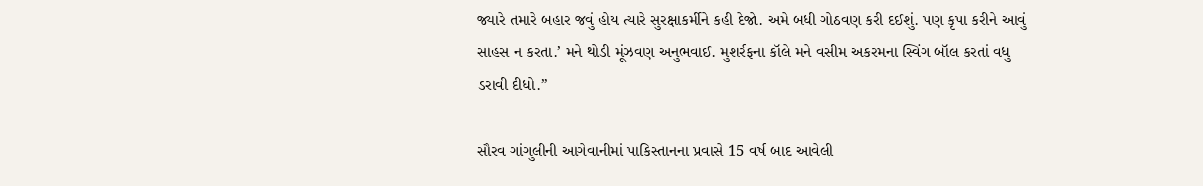જ્યારે તમારે બહાર જવું હોય ત્યારે સુરક્ષાકર્મીને કહી દેજો. અમે બધી ગોઠવણ કરી દઈશું. પણ કૃપા કરીને આવું સાહસ ન કરતા.’ મને થોડી મૂંઝવણ અનુભવાઈ. મુશર્રફના કૉલે મને વસીમ અકરમના સ્વિંગ બૉલ કરતાં વધુ ડરાવી દીધો.”

સૌરવ ગાંગુલીની આગેવાનીમાં પાકિસ્તાનના પ્રવાસે 15 વર્ષ બાદ આવેલી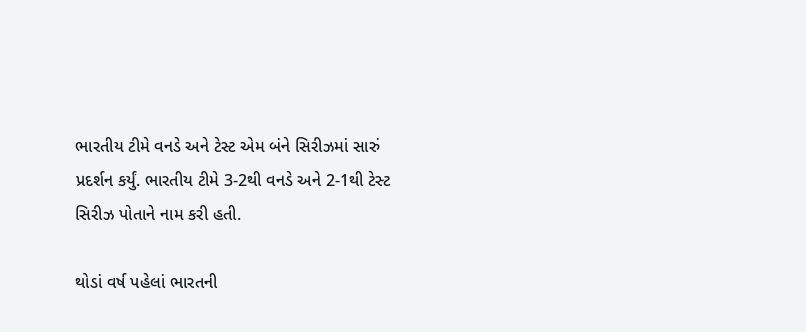ભારતીય ટીમે વનડે અને ટેસ્ટ એમ બંને સિરીઝમાં સારું પ્રદર્શન કર્યું. ભારતીય ટીમે 3-2થી વનડે અને 2-1થી ટેસ્ટ સિરીઝ પોતાને નામ કરી હતી.

થોડાં વર્ષ પહેલાં ભારતની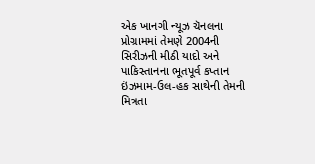એક ખાનગી ન્યૂઝ ચૅનલના પ્રોગ્રામમાં તેમણે 2004ની સિરીઝની મીઠી યાદો અને પાકિસ્તાનના ભૂતપૂર્વ કપ્તાન ઇંઝમામ-ઉલ-હક સાથેની તેમની મિત્રતા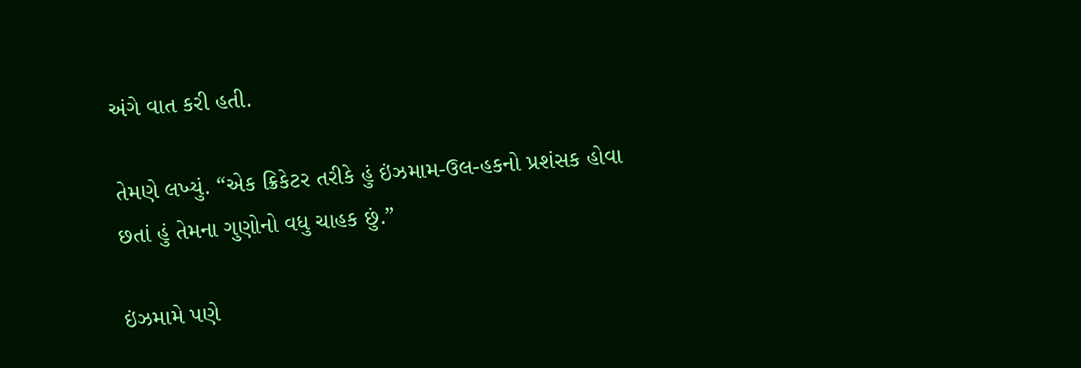અંગે વાત કરી હતી.

તેમણે લખ્યું. “એક ક્રિકેટર તરીકે હું ઇંઝમામ-ઉલ-હકનો પ્રશંસક હોવા છતાં હું તેમના ગુણોનો વધુ ચાહક છું.”

ઇંઝમામે પણે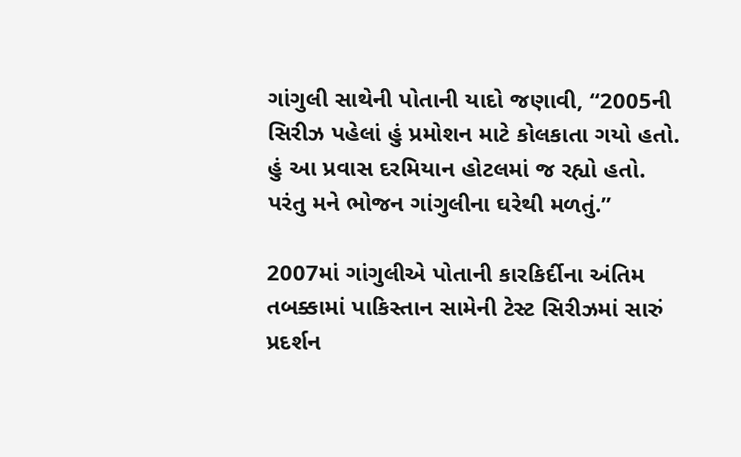ગાંગુલી સાથેની પોતાની યાદો જણાવી, “2005ની સિરીઝ પહેલાં હું પ્રમોશન માટે કોલકાતા ગયો હતો. હું આ પ્રવાસ દરમિયાન હોટલમાં જ રહ્યો હતો. પરંતુ મને ભોજન ગાંગુલીના ઘરેથી મળતું.”

2007માં ગાંગુલીએ પોતાની કારકિર્દીના અંતિમ તબક્કામાં પાકિસ્તાન સામેની ટેસ્ટ સિરીઝમાં સારું પ્રદર્શન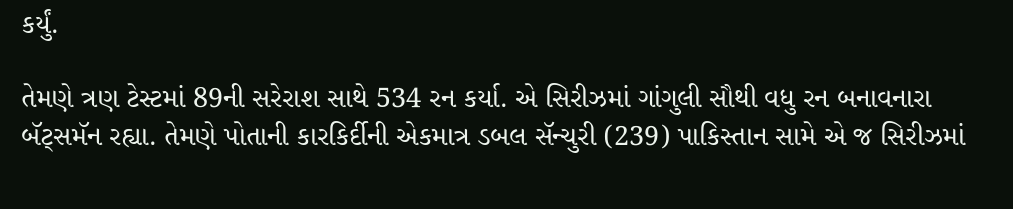કર્યું.

તેમણે ત્રણ ટેસ્ટમાં 89ની સરેરાશ સાથે 534 રન કર્યા. એ સિરીઝમાં ગાંગુલી સૌથી વધુ રન બનાવનારા બૅટ્સમૅન રહ્યા. તેમણે પોતાની કારકિર્દીની એકમાત્ર ડબલ સૅન્ચુરી (239) પાકિસ્તાન સામે એ જ સિરીઝમાં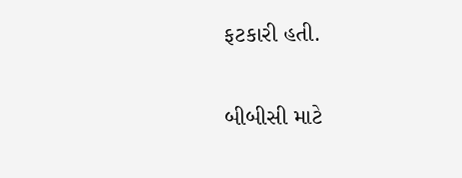ફટકારી હતી.

બીબીસી માટે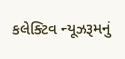કલેક્ટિવ ન્યૂઝરૂમનું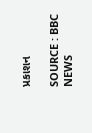પ્રકાશન

SOURCE : BBC NEWS